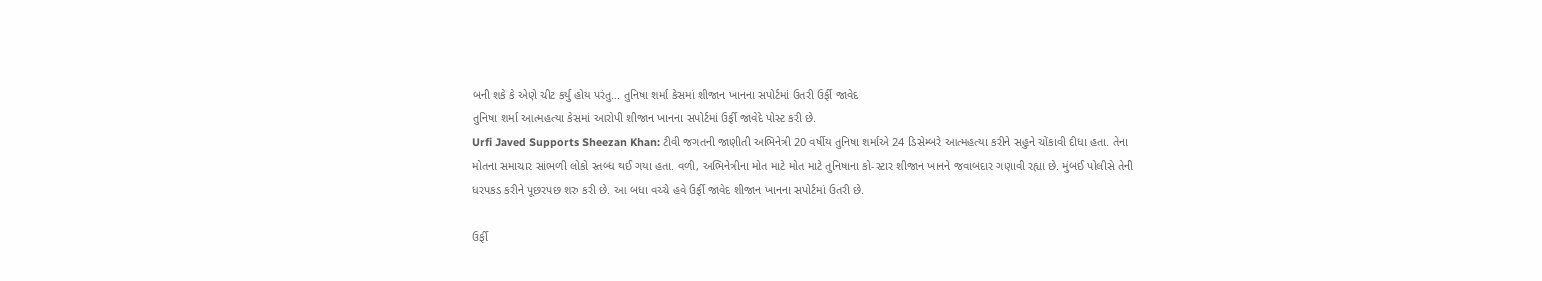બની શકે કે એણે ચીટ કર્યુ હોય પરંતુ... તુનિષા શર્મા કેસમાં શીજાન ખાનના સપોર્ટમાં ઉતરી ઉર્ફી જાવેદ
તુનિષા શર્મા આત્મહત્યા કેસમાં આરોપી શીજાન ખાનના સપોર્ટમાં ઉર્ફી જાવેદે પોસ્ટ કરી છે.
Urfi Javed Supports Sheezan Khan: ટીવી જગતની જાણીતી અભિનેત્રી 20 વર્ષીય તુનિષા શર્માએ 24 ડિસેમ્બરે આત્મહત્યા કરીને સહુને ચોંકાવી દીધા હતા. તેના મોતના સમાચાર સાંભળી લોકો સ્તબ્ધ થઈ ગયા હતા. વળી, અભિનેત્રીના મોત માટે મોત માટે તુનિષાના કો-સ્ટાર શીજાન ખાનને જવાબદાર ગણાવી રહ્યા છે. મુંબઈ પોલીસે તેની ધરપકડ કરીને પૂછરપછ શરુ કરી છે. આ બધા વચ્ચે હવે ઉર્ફી જાવેદ શીજાન ખાનના સપોર્ટમાં ઉતરી છે.

ઉર્ફી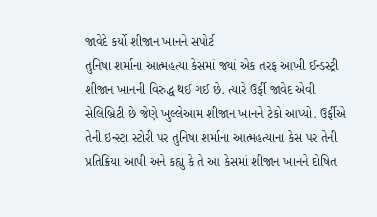જાવેદે કર્યો શીજાન ખાનને સપોર્ટ
તુનિષા શર્માના આત્મહત્યા કેસમાં જ્યાં એક તરફ આખી ઈન્ડસ્ટ્રી શીજાન ખાનની વિરુદ્ધ થઈ ગઈ છે. ત્યારે ઉર્ફી જાવેદ એવી સેલિબ્રિટી છે જેણે ખુલ્લેઆમ શીજાન ખાનને ટેકો આપ્યો. ઉર્ફીએ તેની ઇન્સ્ટા સ્ટોરી પર તુનિષા શર્માના આત્મહત્યાના કેસ પર તેની પ્રતિક્રિયા આપી અને કહ્યુ કે તે આ કેસમાં શીજાન ખાનને દોષિત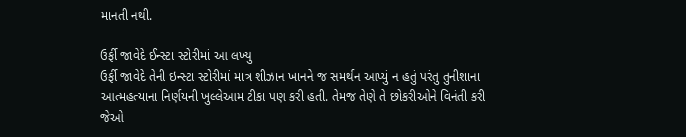માનતી નથી.

ઉર્ફી જાવેદે ઈન્સ્ટા સ્ટોરીમાં આ લખ્યુ
ઉર્ફી જાવેદે તેની ઇન્સ્ટા સ્ટોરીમાં માત્ર શીઝાન ખાનને જ સમર્થન આપ્યું ન હતું પરંતુ તુનીશાના આત્મહત્યાના નિર્ણયની ખુલ્લેઆમ ટીકા પણ કરી હતી. તેમજ તેણે તે છોકરીઓને વિનંતી કરી જેઓ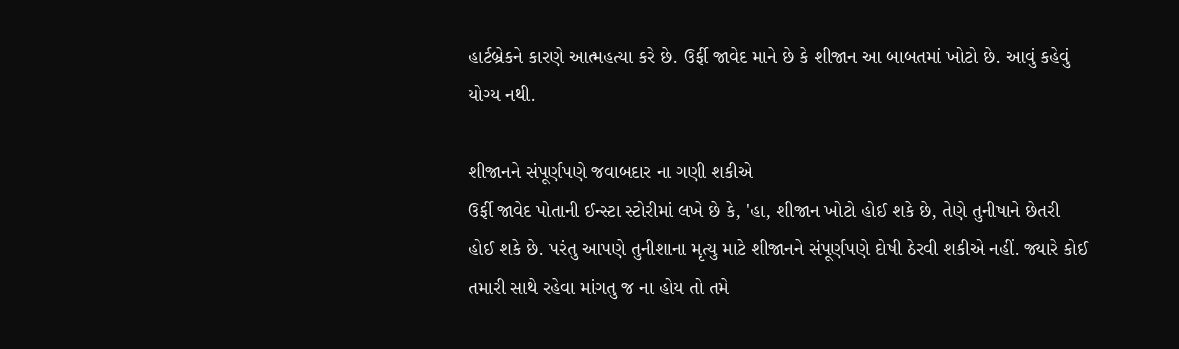હાર્ટબ્રેકને કારણે આત્મહત્યા કરે છે. ઉર્ફી જાવેદ માને છે કે શીજાન આ બાબતમાં ખોટો છે. આવું કહેવું યોગ્ય નથી.

શીજાનને સંપૂર્ણપણે જવાબદાર ના ગણી શકીએ
ઉર્ફી જાવેદ પોતાની ઈન્સ્ટા સ્ટોરીમાં લખે છે કે, 'હા, શીજાન ખોટો હોઈ શકે છે, તેણે તુનીષાને છેતરી હોઈ શકે છે. પરંતુ આપણે તુનીશાના મૃત્યુ માટે શીજાનને સંપૂર્ણપણે દોષી ઠેરવી શકીએ નહીં. જ્યારે કોઈ તમારી સાથે રહેવા માંગતુ જ ના હોય તો તમે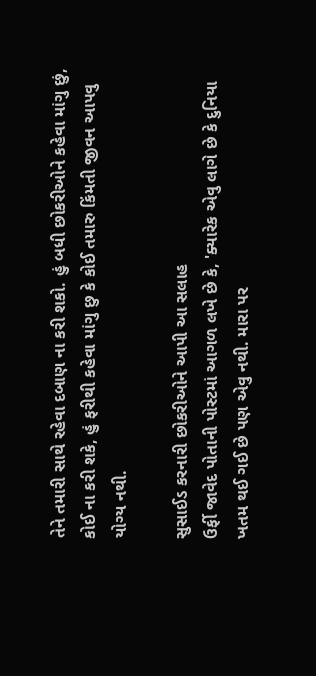તેને તમારી સાથે રહેવા દબાણ ના કરી શકો. હું બધી છોકરીઓને કહેવા માંગુ છું, કોઈ ના કરી શકે, હું ફરીથી કહેવા માંગુ છુ કે કોઈ તમારુ કિંમતી જીવન આપવુ યોગ્ય નથી.

સુસાઈડ કરનારી છોકરીઓને આપી આ સલાહ
ઉર્ફી જાવેદ પોતાની પોસ્ટમાં આગળ લખે છે કે, 'ક્યારેક એવુ લાગે છે કે દુનિયા ખતમ થઈ ગઈ છે પણ એવુ નથી. મારા પર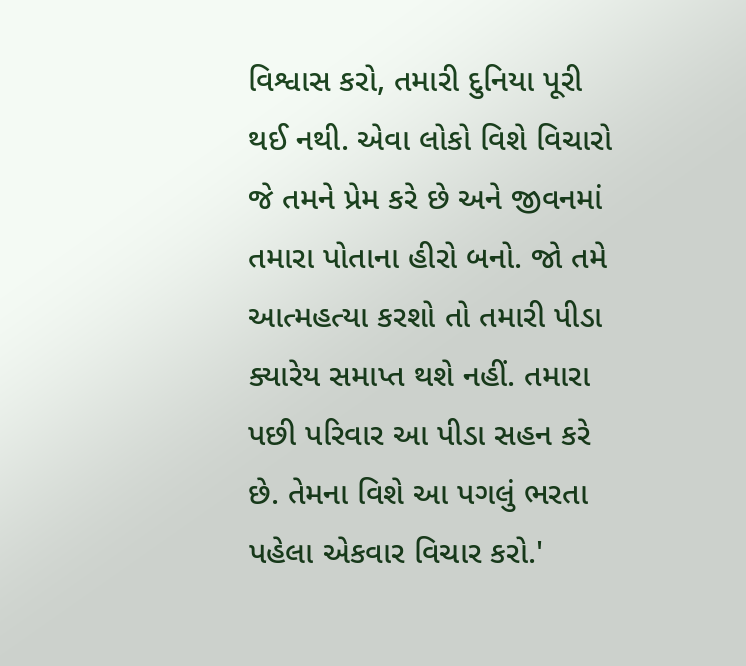વિશ્વાસ કરો, તમારી દુનિયા પૂરી થઈ નથી. એવા લોકો વિશે વિચારો જે તમને પ્રેમ કરે છે અને જીવનમાં તમારા પોતાના હીરો બનો. જો તમે આત્મહત્યા કરશો તો તમારી પીડા ક્યારેય સમાપ્ત થશે નહીં. તમારા પછી પરિવાર આ પીડા સહન કરે છે. તેમના વિશે આ પગલું ભરતા પહેલા એકવાર વિચાર કરો.'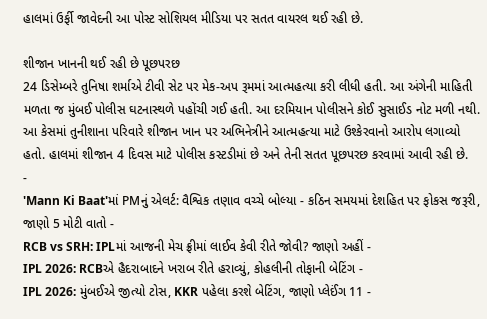હાલમાં ઉર્ફી જાવેદની આ પોસ્ટ સોશિયલ મીડિયા પર સતત વાયરલ થઈ રહી છે.

શીજાન ખાનની થઈ રહી છે પૂછપરછ
24 ડિસેમ્બરે તુનિષા શર્માએ ટીવી સેટ પર મેક-અપ રૂમમાં આત્મહત્યા કરી લીધી હતી. આ અંગેની માહિતી મળતા જ મુંબઈ પોલીસ ઘટનાસ્થળે પહોંચી ગઈ હતી. આ દરમિયાન પોલીસને કોઈ સુસાઈડ નોટ મળી નથી. આ કેસમાં તુનીશાના પરિવારે શીજાન ખાન પર અભિનેત્રીને આત્મહત્યા માટે ઉશ્કેરવાનો આરોપ લગાવ્યો હતો. હાલમાં શીજાન 4 દિવસ માટે પોલીસ કસ્ટડીમાં છે અને તેની સતત પૂછપરછ કરવામાં આવી રહી છે.
-
'Mann Ki Baat'માં PMનું એલર્ટ: વૈશ્વિક તણાવ વચ્ચે બોલ્યા - કઠિન સમયમાં દેશહિત પર ફોકસ જરૂરી, જાણો 5 મોટી વાતો -
RCB vs SRH: IPLમાં આજની મેચ ફ્રીમાં લાઈવ કેવી રીતે જોવી? જાણો અહીં -
IPL 2026: RCBએ હૈદરાબાદને ખરાબ રીતે હરાવ્યું, કોહલીની તોફાની બેટિંગ -
IPL 2026: મુંબઈએ જીત્યો ટોસ, KKR પહેલા કરશે બેટિંગ, જાણો પ્લેઈંગ 11 -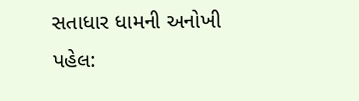સતાધાર ધામની અનોખી પહેલ: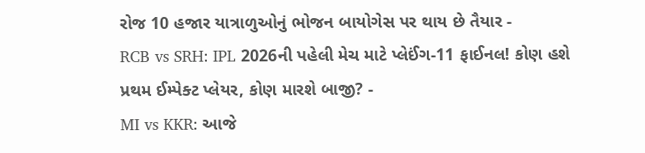રોજ 10 હજાર યાત્રાળુઓનું ભોજન બાયોગેસ પર થાય છે તૈયાર -
RCB vs SRH: IPL 2026ની પહેલી મેચ માટે પ્લેઈંગ-11 ફાઈનલ! કોણ હશે પ્રથમ ઈમ્પેક્ટ પ્લેયર, કોણ મારશે બાજી? -
MI vs KKR: આજે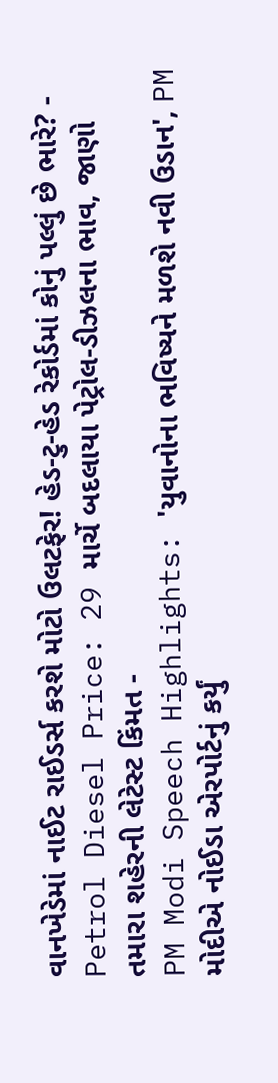વાનખેડેમાં નાઈટ રાઈડર્સ કરશે મોટો ઉલટફેર! હેડ-ટુ-હેડ રેકોર્ડમાં કોનું પલ્લું છે ભારે? -
Petrol Diesel Price: 29 માર્ચે બદલાયા પેટ્રોલ-ડીઝલના ભાવ, જાણો તમારા શહેરની લેટેસ્ટ કિંમત -
PM Modi Speech Highlights: 'યુવાનોના ભવિષ્યને મળશે નવી ઉડાન', PM મોદીએ નોઈડા એરપોર્ટનું કર્યું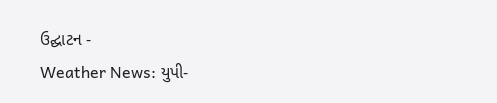ઉદ્ઘાટન -
Weather News: યુપી-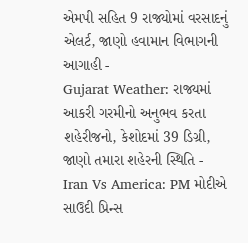એમપી સહિત 9 રાજ્યોમાં વરસાદનું એલર્ટ, જાણો હવામાન વિભાગની આગાહી -
Gujarat Weather: રાજ્યમાં આકરી ગરમીનો અનુભવ કરતા શહેરીજનો, કેશોદમાં 39 ડિગ્રી, જાણો તમારા શહેરની સ્થિતિ -
Iran Vs America: PM મોદીએ સાઉદી પ્રિન્સ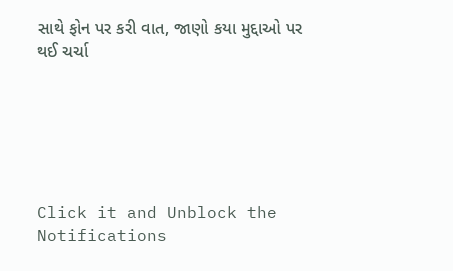સાથે ફોન પર કરી વાત, જાણો કયા મુદ્દાઓ પર થઈ ચર્ચા






Click it and Unblock the Notifications